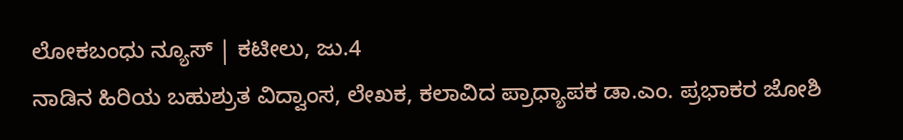ಲೋಕಬಂಧು ನ್ಯೂಸ್ | ಕಟೀಲು, ಜು.4
ನಾಡಿನ ಹಿರಿಯ ಬಹುಶ್ರುತ ವಿದ್ವಾಂಸ, ಲೇಖಕ, ಕಲಾವಿದ ಪ್ರಾಧ್ಯಾಪಕ ಡಾ.ಎಂ. ಪ್ರಭಾಕರ ಜೋಶಿ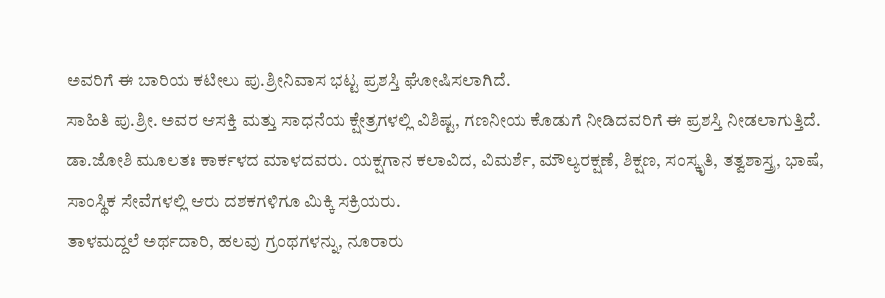ಅವರಿಗೆ ಈ ಬಾರಿಯ ಕಟೀಲು ಪು.ಶ್ರೀನಿವಾಸ ಭಟ್ಟ ಪ್ರಶಸ್ತಿ ಘೋಷಿಸಲಾಗಿದೆ.
ಸಾಹಿತಿ ಪು.ಶ್ರೀ. ಅವರ ಆಸಕ್ತಿ ಮತ್ತು ಸಾಧನೆಯ ಕ್ಷೇತ್ರಗಳಲ್ಲಿ ವಿಶಿಷ್ಟ, ಗಣನೀಯ ಕೊಡುಗೆ ನೀಡಿದವರಿಗೆ ಈ ಪ್ರಶಸ್ತಿ ನೀಡಲಾಗುತ್ತಿದೆ.
ಡಾ.ಜೋಶಿ ಮೂಲತಃ ಕಾರ್ಕಳದ ಮಾಳದವರು. ಯಕ್ಷಗಾನ ಕಲಾವಿದ, ವಿಮರ್ಶೆ, ಮೌಲ್ಯರಕ್ಷಣೆ, ಶಿಕ್ಷಣ, ಸಂಸ್ಕೃತಿ, ತತ್ವಶಾಸ್ತ್ರ, ಭಾಷೆ, ಸಾಂಸ್ಥಿಕ ಸೇವೆಗಳಲ್ಲಿ ಆರು ದಶಕಗಳಿಗೂ ಮಿಕ್ಕಿ ಸಕ್ರಿಯರು.
ತಾಳಮದ್ದಲೆ ಅರ್ಥದಾರಿ, ಹಲವು ಗ್ರಂಥಗಳನ್ನು, ನೂರಾರು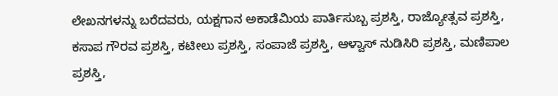ಲೇಖನಗಳನ್ನು ಬರೆದವರು, ಯಕ್ಷಗಾನ ಅಕಾಡೆಮಿಯ ಪಾರ್ತಿಸುಬ್ಬ ಪ್ರಶಸ್ತಿ, ರಾಜ್ಯೋತ್ಸವ ಪ್ರಶಸ್ತಿ, ಕಸಾಪ ಗೌರವ ಪ್ರಶಸ್ತಿ, ಕಟೀಲು ಪ್ರಶಸ್ತಿ, ಸಂಪಾಜೆ ಪ್ರಶಸ್ತಿ, ಆಳ್ವಾಸ್ ನುಡಿಸಿರಿ ಪ್ರಶಸ್ತಿ, ಮಣಿಪಾಲ ಪ್ರಶಸ್ತಿ,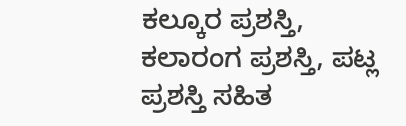ಕಲ್ಕೂರ ಪ್ರಶಸ್ತಿ, ಕಲಾರಂಗ ಪ್ರಶಸ್ತಿ, ಪಟ್ಲ ಪ್ರಶಸ್ತಿ ಸಹಿತ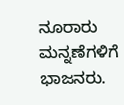ನೂರಾರು ಮನ್ನಣೆಗಳಿಗೆ ಭಾಜನರು.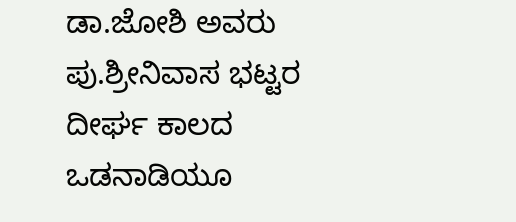ಡಾ.ಜೋಶಿ ಅವರು ಪು.ಶ್ರೀನಿವಾಸ ಭಟ್ಟರ ದೀರ್ಘ ಕಾಲದ ಒಡನಾಡಿಯೂ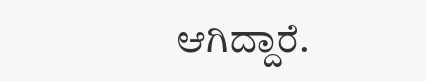ಆಗಿದ್ದಾರೆ.